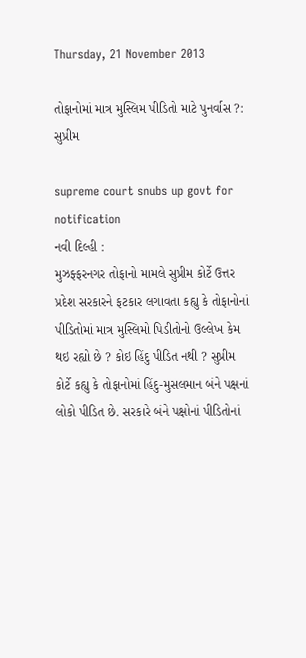Thursday, 21 November 2013

તોફાનોમાં માત્ર મુસ્લિમ પીડિતો માટે પુનર્વાસ ?: સુપ્રીમ

supreme court snubs up govt for notification
નવી દિલ્હી :
મુઝફ્ફરનગર તોફાનો મામલે સુપ્રીમ કોર્ટે ઉત્તર પ્રદેશ સરકારને ફટકાર લગાવતા કહ્યુ કે તોફાનોનાં પીડિતોમાં માત્ર મુસ્લિમો પિડીતોનો ઉલ્લેખ કેમ થઇ રહ્યો છે ? કોઇ હિંદુ પીડિત નથી ? સુપ્રીમ કોર્ટે કહ્યુ કે તોફાનોમાં હિંદુ-મુસલમાન બંને પક્ષનાં લોકો પીડિત છે. સરકારે બંને પક્ષોનાં પીડિતોનાં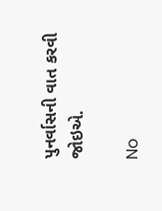પુનર્વાસની વાત કરવી જોઇએ.

No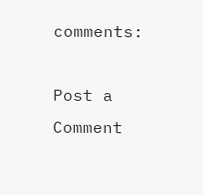comments:

Post a Comment